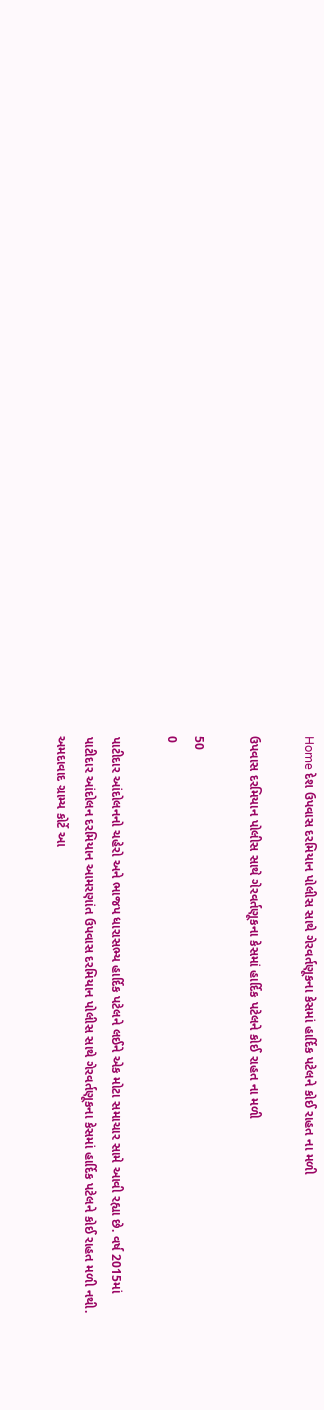Home દેશ ઉપવાસ દરમિયાન પોલીસ સાથે ગેરવર્તણૂકના કેસમાં હાર્દિક પટેલને કોઈ રાહત ના મળી

ઉપવાસ દરમિયાન પોલીસ સાથે ગેરવર્તણૂકના કેસમાં હાર્દિક પટેલને કોઈ રાહત ના મળી

50
0

પાટીદાર આંદોલનનો ચહેરો અને ભાજપ ધારાસભ્ય હાર્દિક પટેલને લઈને એક મોટા સમાચાર સામે આવી રહ્યા છે. વર્ષ 2015માં પાટીદાર આંદોલન દરમિયાન આમરણાંત ઉપવાસ દરમિયાન પોલીસ સાથે ગેરવર્તણૂકના કેસમાં હાર્દિક પટેલને કોઈ રાહત મળી નથી. અમદાવાદ ગ્રામ્ય કોર્ટે આ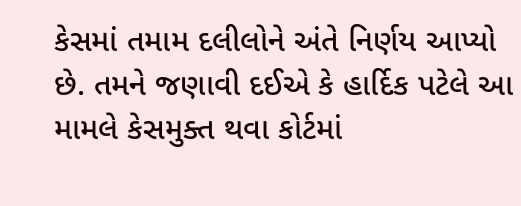કેસમાં તમામ દલીલોને અંતે નિર્ણય આપ્યો છે. તમને જણાવી દઈએ કે હાર્દિક પટેલે આ મામલે કેસમુક્ત થવા કોર્ટમાં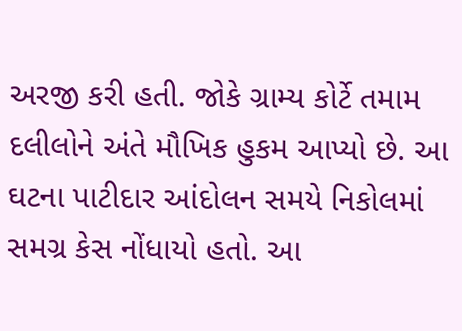અરજી કરી હતી. જોકે ગ્રામ્ય કોર્ટે તમામ દલીલોને અંતે મૌખિક હુકમ આપ્યો છે. આ ઘટના પાટીદાર આંદોલન સમયે નિકોલમાં સમગ્ર કેસ નોંધાયો હતો. આ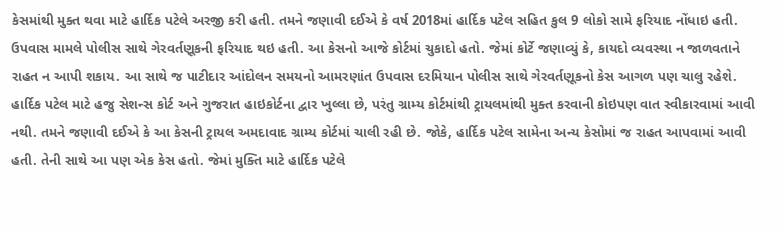કેસમાંથી મુક્ત થવા માટે હાર્દિક પટેલે અરજી કરી હતી. તમને જણાવી દઈએ કે વર્ષ 2018માં હાર્દિક પટેલ સહિત કુલ 9 લોકો સામે ફરિયાદ નોંધાઇ હતી. ઉપવાસ મામલે પોલીસ સાથે ગેરવર્તણૂકની ફરિયાદ થઇ હતી. આ કેસનો આજે કોર્ટમાં ચુકાદો હતો. જેમાં કોર્ટે જણાવ્યું કે, કાયદો વ્યવસ્થા ન જાળવતાને રાહત ન આપી શકાય. આ સાથે જ પાટીદાર આંદોલન સમયનો આમરણાંત ઉપવાસ દરમિયાન પોલીસ સાથે ગેરવર્તણૂકનો કેસ આગળ પણ ચાલુ રહેશે. હાર્દિક પટેલ માટે હજુ સેશન્સ કોર્ટ અને ગુજરાત હાઇકોર્ટના દ્વાર ખુલ્લા છે, પરંતુ ગ્રામ્ય કોર્ટમાંથી ટ્રાયલમાંથી મુક્ત કરવાની કોઇપણ વાત સ્વીકારવામાં આવી નથી. તમને જણાવી દઈએ કે આ કેસની ટ્રાયલ અમદાવાદ ગ્રામ્ય કોર્ટમાં ચાલી રહી છે. જોકે, હાર્દિક પટેલ સામેના અન્ય કેસોમાં જ રાહત આપવામાં આવી હતી. તેની સાથે આ પણ એક કેસ હતો. જેમાં મુક્તિ માટે હાર્દિક પટેલે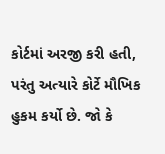કોર્ટમાં અરજી કરી હતી, પરંતુ અત્યારે કોર્ટે મૌખિક હુકમ કર્યો છે. જો કે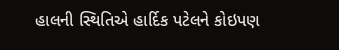હાલની સ્થિતિએ હાર્દિક પટેલને કોઇપણ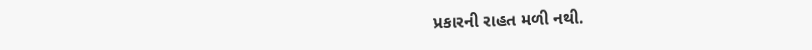પ્રકારની રાહત મળી નથી.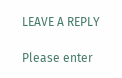LEAVE A REPLY

Please enter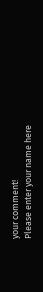your comment!
Please enter your name here